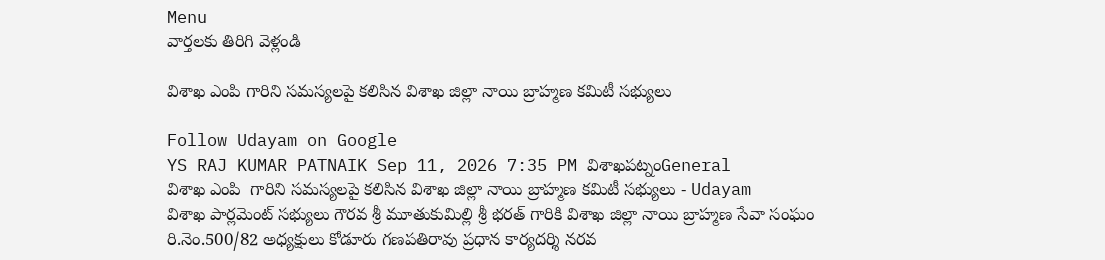Menu
వార్తలకు తిరిగి వెళ్లండి

విశాఖ ఎంపి గారిని సమస్యలపై కలిసిన విశాఖ జిల్లా నాయి బ్రాహ్మణ కమిటీ సభ్యులు

Follow Udayam on Google
YS RAJ KUMAR PATNAIK Sep 11, 2026 7:35 PM విశాఖపట్నంGeneral
విశాఖ ఎంపి  గారిని సమస్యలపై కలిసిన విశాఖ జిల్లా నాయి బ్రాహ్మణ కమిటీ సభ్యులు - Udayam
విశాఖ పార్లమెంట్ సభ్యులు గౌరవ శ్రీ మూతుకుమిల్లి శ్రీ భరత్ గారికి విశాఖ జిల్లా నాయి బ్రాహ్మణ సేవా సంఘం రి.నెం.500/82 అధ్యక్షులు కోడూరు గణపతిరావు ప్రధాన కార్యదర్శి నరవ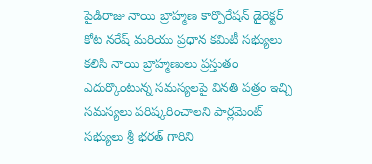పైడిరాజు నాయి బ్రాహ్మణ కార్పొరేషన్ డైరెక్టర్ కోట నరేష్ మరియు ప్రధాన కమిటీ సభ్యులు కలిసి నాయి బ్రాహ్మణులు ప్రస్తుతం ఎదుర్కొంటున్న సమస్యలపై వినతి పత్రం ఇచ్చి సమస్యలు పరిష్కరించాలని పార్లమెంట్ సభ్యులు శ్రీ భరత్ గారిని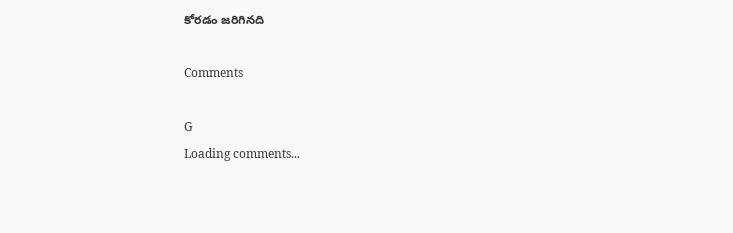కోరడం జరిగినది

Comments

G
Loading comments...